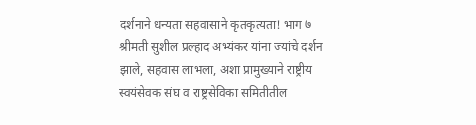दर्शनाने धन्यता सहवासाने कृतकृत्यता! भाग ७
श्रीमती सुशील प्रल्हाद अभ्यंकर यांना ज्यांचे दर्शन झाले, सहवास लाभला, अशा प्रामुख्याने राष्ट्रीय स्वयंसेवक संघ व राष्ट्रसेविका समितीतील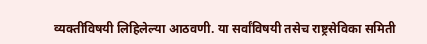व्यक्तींविषयी लिहिलेल्या आठवणी. या सर्वांविषयी तसेच राष्ट्रसेविका समिती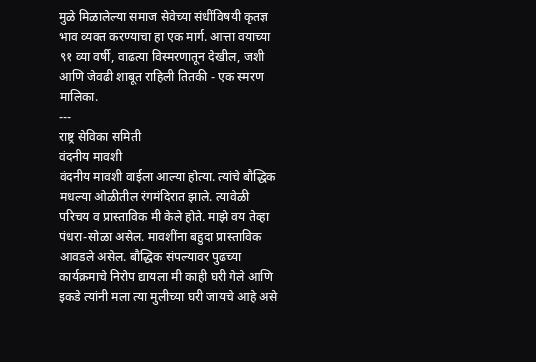मुळे मिळालेल्या समाज सेवेच्या संधींविषयी कृतज्ञ भाव व्यक्त करण्याचा हा एक मार्ग. आत्ता वयाच्या ९१ व्या वर्षी, वाढत्या विस्मरणातून देखील, जशी आणि जेवढी शाबूत राहिली तितकी - एक स्मरण मालिका.
---
राष्ट्र सेविका समिती
वंदनीय मावशी
वंदनीय मावशी वाईला आल्या होत्या. त्यांचे बौद्धिक मधल्या ओळीतील रंगमंदिरात झाले. त्यावेळी परिचय व प्रास्ताविक मी केले होते. माझे वय तेव्हा पंधरा-सोळा असेल. मावशींना बहुदा प्रास्ताविक आवडले असेल. बौद्धिक संपल्यावर पुढच्या कार्यक्रमाचे निरोप द्यायला मी काही घरी गेले आणि इकडे त्यांनी मला त्या मुलीच्या घरी जायचे आहे असे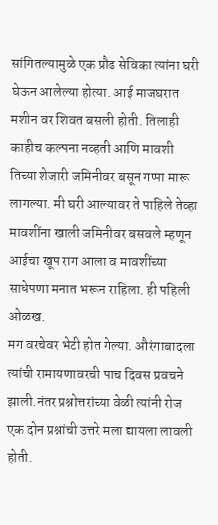सांगितल्यामुळे एक प्रौढ सेविका त्यांना घरी घेऊन आलेल्या होत्या. आई माजघरात मशीन वर शिवत बसली होती. तिलाही काहीच कल्पना नव्हती आणि मावशी तिच्या शेजारी जमिनीवर बसून गप्पा मारू लागल्या. मी घरी आल्यावर ते पाहिले तेव्हा मावशींना खाली जमिनीवर बसवले म्हणून आईचा खूप राग आला व मावशींच्या साधेपणा मनात भरून राहिला. ही पहिली ओळख.
मग वरचेवर भेटी होत गेल्या. औरंगाबादला त्यांची रामायणावरची पाच दिवस प्रवचने झाली.नंतर प्रश्नोत्तरांच्या वेळी त्यांनी रोज एक दोन प्रश्नांची उत्तरे मला द्यायला लावली होती.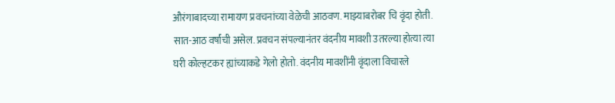औरंगाबादच्या रामायण प्रवचनांच्या वेळेची आठवण. माझ्याबरोबर चि वृंदा होती. सात-आठ वर्षांची असेल. प्रवचन संपल्यानंतर वंदनीय मावशी उतरल्या होत्या त्या घरी कोल्हटकर ह्यांच्याकडे गेलो होतो. वंदनीय मावशींनी वृंदाला विचारले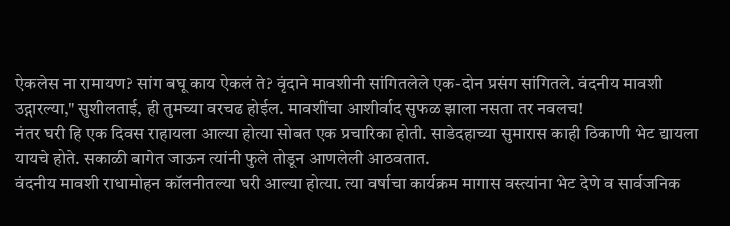ऐकलेस ना रामायण? सांग बघू काय ऐकलं ते? वृंदाने मावशीनी सांगितलेले एक-दोन प्रसंग सांगितले. वंदनीय मावशी उद्गारल्या," सुशीलताई, ही तुमच्या वरचढ होईल. मावशींचा आशीर्वाद सुफळ झाला नसता तर नवलच!
नंतर घरी हि एक दिवस राहायला आल्या होत्या सोबत एक प्रचारिका होती. साडेदहाच्या सुमारास काही ठिकाणी भेट द्यायला यायचे होते. सकाळी बागेत जाऊन त्यांनी फुले तोडून आणलेली आठवतात.
वंदनीय मावशी राधामोहन कॉलनीतल्या घरी आल्या होत्या. त्या वर्षाचा कार्यक्रम मागास वस्त्यांना भेट देणे व सार्वजनिक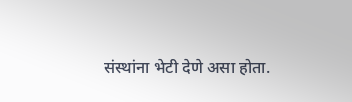संस्थांना भेटी देणे असा होता.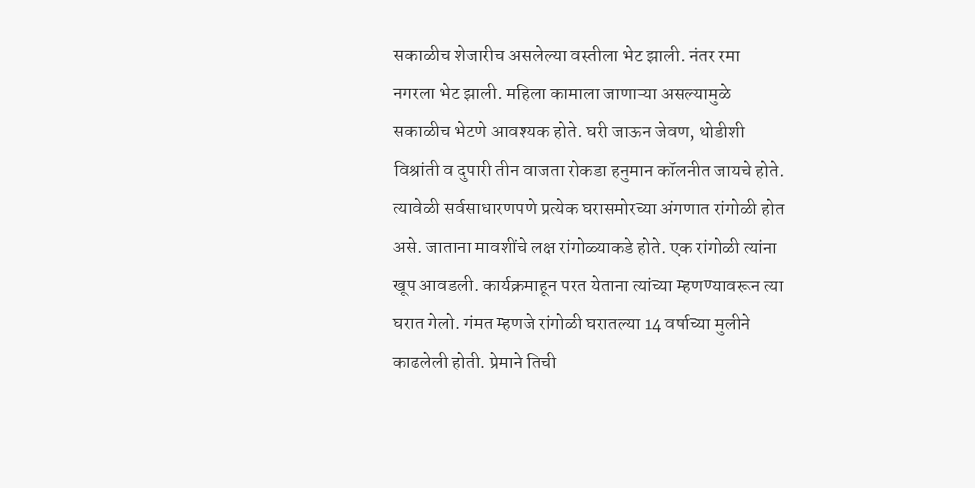सकाळीच शेजारीच असलेल्या वस्तीला भेट झाली. नंतर रमा नगरला भेट झाली. महिला कामाला जाणाऱ्या असल्यामुळे सकाळीच भेटणे आवश्यक होते. घरी जाऊन जेवण, थोडीशी विश्रांती व दुपारी तीन वाजता रोकडा हनुमान कॉलनीत जायचे होते. त्यावेळी सर्वसाधारणपणे प्रत्येक घरासमोरच्या अंगणात रांगोळी होत असे. जाताना मावशींचे लक्ष रांगोळ्याकडे होते. एक रांगोळी त्यांना खूप आवडली. कार्यक्रमाहून परत येताना त्यांच्या म्हणण्यावरून त्या घरात गेलो. गंमत म्हणजे रांगोळी घरातल्या 14 वर्षाच्या मुलीने काढलेली होती. प्रेमाने तिची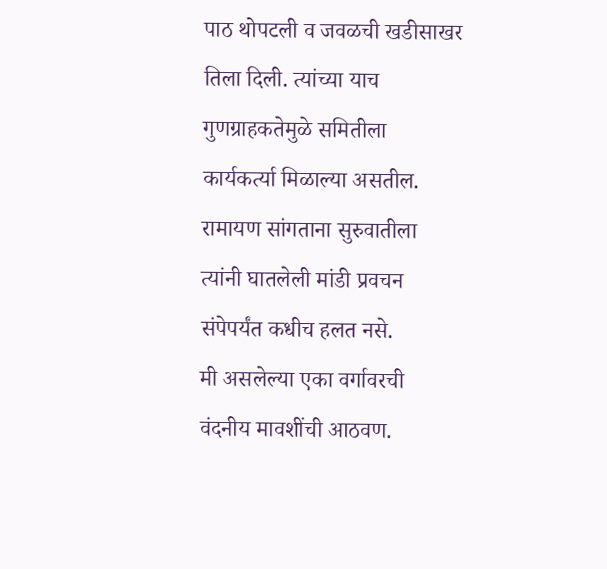पाठ थोपटली व जवळची खडीसाखर तिला दिली. त्यांच्या याच गुणग्राहकतेमुळे समितीला कार्यकर्त्या मिळाल्या असतील.
रामायण सांगताना सुरुवातीला त्यांनी घातलेली मांडी प्रवचन संपेपर्यंत कधीच हलत नसे.
मी असलेल्या एका वर्गावरची वंदनीय मावशींची आठवण.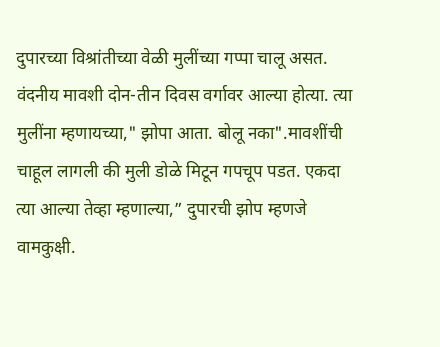दुपारच्या विश्रांतीच्या वेळी मुलींच्या गप्पा चालू असत. वंदनीय मावशी दोन-तीन दिवस वर्गावर आल्या होत्या. त्या मुलींना म्हणायच्या," झोपा आता. बोलू नका".मावशींची चाहूल लागली की मुली डोळे मिटून गपचूप पडत. एकदा त्या आल्या तेव्हा म्हणाल्या,” दुपारची झोप म्हणजे वामकुक्षी.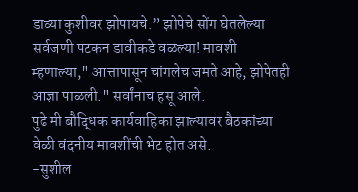डाव्या कुशीवर झोपायचे.” झोपेचे सोंग घेतलेल्या सर्वजणी पटकन डावीकडे वळल्या! मावशी म्हणाल्या," आत्तापासून चांगलेच जमते आहे, झोपेतही आज्ञा पाळली." सर्वांनाच हसू आले.
पुढे मी बौद्धिक कार्यवाहिका झाल्यावर बैठकांच्या वेळी वंदनीय मावशींची भेट होत असे.
-सुशील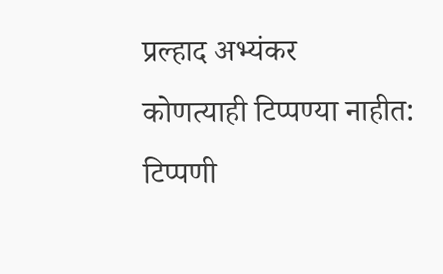प्रल्हाद अभ्यंकर
कोणत्याही टिप्पण्या नाहीत:
टिप्पणी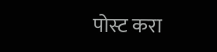पोस्ट करा